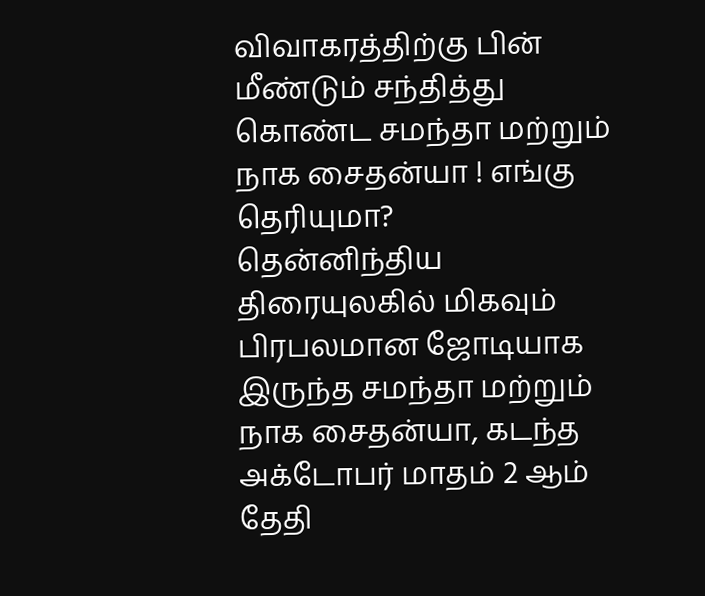விவாகரத்திற்கு பின் மீண்டும் சந்தித்து கொண்ட சமந்தா மற்றும் நாக சைதன்யா ! எங்கு தெரியுமா?
தென்னிந்திய திரையுலகில் மிகவும் பிரபலமான ஜோடியாக இருந்த சமந்தா மற்றும் நாக சைதன்யா, கடந்த அக்டோபர் மாதம் 2 ஆம் தேதி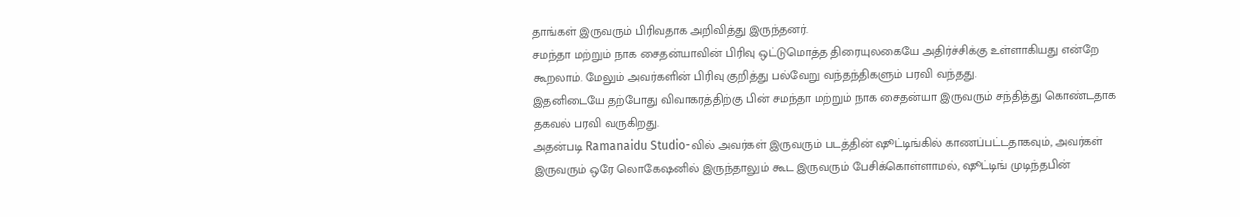தாங்கள் இருவரும் பிரிவதாக அறிவித்து இருந்தனர்.
சமந்தா மற்றும் நாக சைதன்யாவின் பிரிவு ஒட்டுமொத்த திரையுலகையே அதிர்ச்சிக்கு உள்ளாகியது என்றே கூறலாம். மேலும் அவர்களின் பிரிவு குறித்து பல்வேறு வந்தந்திகளும் பரவி வந்தது.
இதனிடையே தற்போது விவாகரத்திற்கு பின் சமந்தா மற்றும் நாக சைதன்யா இருவரும் சந்தித்து கொண்டதாக தகவல் பரவி வருகிறது.
அதன்படி Ramanaidu Studio-வில் அவர்கள் இருவரும் படத்தின் ஷூட்டிங்கில் காணப்பட்டதாகவும், அவர்கள் இருவரும் ஒரே லொகேஷனில் இருந்தாலும் கூட இருவரும் பேசிக்கொள்ளாமல், ஷூட்டிங் முடிந்தபின்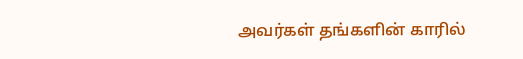அவர்கள் தங்களின் காரில்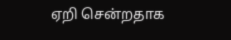ஏறி சென்றதாக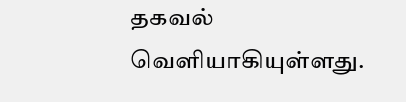தகவல் வெளியாகியுள்ளது.